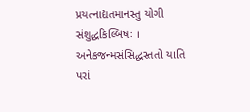પ્રયત્નાદ્યતમાનસ્તુ યોગી સંશુદ્ધકિલ્બિષઃ ।
અનેકજન્મસંસિદ્ધસ્તતો યાતિ પરાં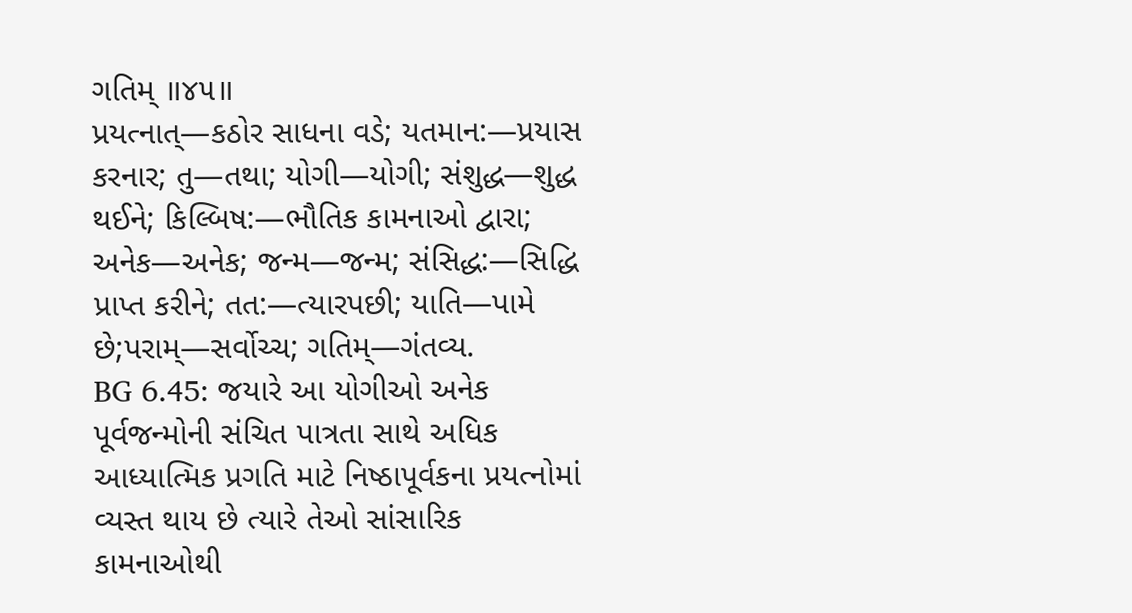ગતિમ્ ॥૪૫॥
પ્રયત્નાત્—કઠોર સાધના વડે; યતમાન:—પ્રયાસ કરનાર; તુ—તથા; યોગી—યોગી; સંશુદ્ધ—શુદ્ધ થઈને; કિલ્બિષ:—ભૌતિક કામનાઓ દ્વારા; અનેક—અનેક; જન્મ—જન્મ; સંસિદ્ધ:—સિદ્ધિ પ્રાપ્ત કરીને; તત:—ત્યારપછી; યાતિ—પામે છે;પરામ્—સર્વોચ્ચ; ગતિમ્—ગંતવ્ય.
BG 6.45: જયારે આ યોગીઓ અનેક પૂર્વજન્મોની સંચિત પાત્રતા સાથે અધિક આધ્યાત્મિક પ્રગતિ માટે નિષ્ઠાપૂર્વકના પ્રયત્નોમાં વ્યસ્ત થાય છે ત્યારે તેઓ સાંસારિક કામનાઓથી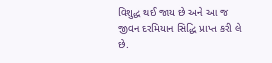વિશુદ્ધ થઈ જાય છે અને આ જ જીવન દરમિયાન સિદ્ધિ પ્રાપ્ત કરી લે છે.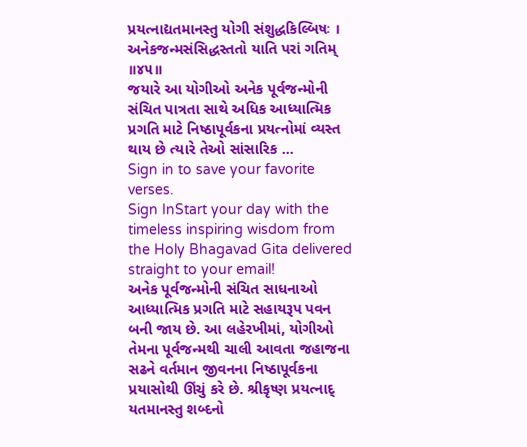પ્રયત્નાદ્યતમાનસ્તુ યોગી સંશુદ્ધકિલ્બિષઃ ।
અનેકજન્મસંસિદ્ધસ્તતો યાતિ પરાં ગતિમ્ ॥૪૫॥
જયારે આ યોગીઓ અનેક પૂર્વજન્મોની સંચિત પાત્રતા સાથે અધિક આધ્યાત્મિક પ્રગતિ માટે નિષ્ઠાપૂર્વકના પ્રયત્નોમાં વ્યસ્ત થાય છે ત્યારે તેઓ સાંસારિક …
Sign in to save your favorite verses.
Sign InStart your day with the timeless inspiring wisdom from the Holy Bhagavad Gita delivered straight to your email!
અનેક પૂર્વજન્મોની સંચિત સાધનાઓ આધ્યાત્મિક પ્રગતિ માટે સહાયરૂપ પવન બની જાય છે. આ લહેરખીમાં, યોગીઓ તેમના પૂર્વજન્મથી ચાલી આવતા જહાજના સઢને વર્તમાન જીવનના નિષ્ઠાપૂર્વકના પ્રયાસોથી ઊંચું કરે છે. શ્રીકૃષ્ણ પ્રયત્નાદ્ યતમાનસ્તુ શબ્દનો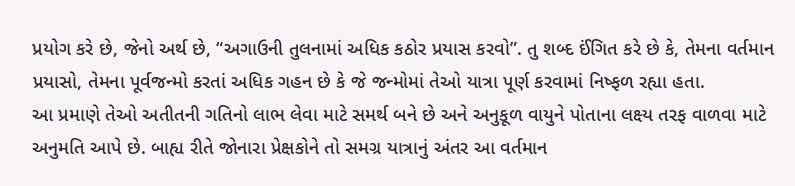પ્રયોગ કરે છે, જેનો અર્થ છે, “અગાઉની તુલનામાં અધિક કઠોર પ્રયાસ કરવો”. તુ શબ્દ ઈંગિત કરે છે કે, તેમના વર્તમાન પ્રયાસો, તેમના પૂર્વજન્મો કરતાં અધિક ગહન છે કે જે જન્મોમાં તેઓ યાત્રા પૂર્ણ કરવામાં નિષ્ફળ રહ્યા હતા.
આ પ્રમાણે તેઓ અતીતની ગતિનો લાભ લેવા માટે સમર્થ બને છે અને અનુકૂળ વાયુને પોતાના લક્ષ્ય તરફ વાળવા માટે અનુમતિ આપે છે. બાહ્ય રીતે જોનારા પ્રેક્ષકોને તો સમગ્ર યાત્રાનું અંતર આ વર્તમાન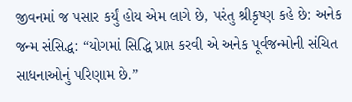જીવનમાં જ પસાર કર્યું હોય એમ લાગે છે, પરંતુ શ્રીકૃષ્ણ કહે છે: અનેક જન્મ સંસિદ્ધ: “યોગમાં સિદ્ધિ પ્રાપ્ત કરવી એ અનેક પૂર્વજન્મોની સંચિત સાધનાઓનું પરિણામ છે.”